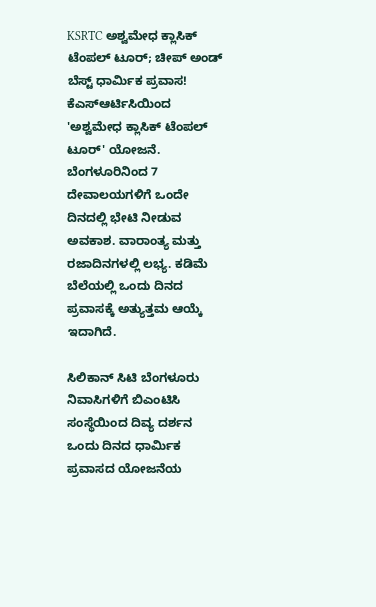KSRTC ಅಶ್ವಮೇಧ ಕ್ಲಾಸಿಕ್ ಟೆಂಪಲ್ ಟೂರ್; ಚೀಪ್ ಅಂಡ್ ಬೆಸ್ಟ್ ಧಾರ್ಮಿಕ ಪ್ರವಾಸ!
ಕೆಎಸ್ಆರ್ಟಿಸಿಯಿಂದ 'ಅಶ್ವಮೇಧ ಕ್ಲಾಸಿಕ್ ಟೆಂಪಲ್ ಟೂರ್' ಯೋಜನೆ. ಬೆಂಗಳೂರಿನಿಂದ 7 ದೇವಾಲಯಗಳಿಗೆ ಒಂದೇ ದಿನದಲ್ಲಿ ಭೇಟಿ ನೀಡುವ ಅವಕಾಶ. ವಾರಾಂತ್ಯ ಮತ್ತು ರಜಾದಿನಗಳಲ್ಲಿ ಲಭ್ಯ. ಕಡಿಮೆ ಬೆಲೆಯಲ್ಲಿ ಒಂದು ದಿನದ ಪ್ರವಾಸಕ್ಕೆ ಅತ್ಯುತ್ತಮ ಆಯ್ಕೆ ಇದಾಗಿದೆ.

ಸಿಲಿಕಾನ್ ಸಿಟಿ ಬೆಂಗಳೂರು ನಿವಾಸಿಗಳಿಗೆ ಬಿಎಂಟಿಸಿ ಸಂಸ್ಥೆಯಿಂದ ದಿವ್ಯ ದರ್ಶನ ಒಂದು ದಿನದ ಧಾರ್ಮಿಕ ಪ್ರವಾಸದ ಯೋಜನೆಯ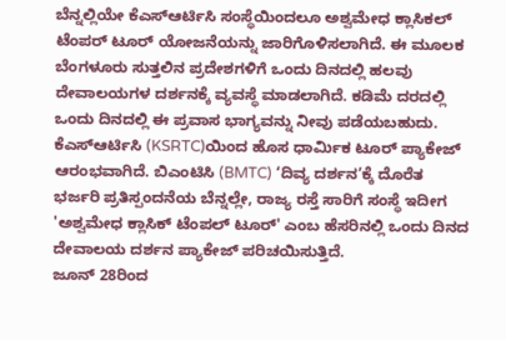ಬೆನ್ನಲ್ಲಿಯೇ ಕೆಎಸ್ಆರ್ಟಿಸಿ ಸಂಸ್ಥೆಯಿಂದಲೂ ಅಶ್ವಮೇಧ ಕ್ಲಾಸಿಕಲ್ ಟೆಂಪರ್ ಟೂರ್ ಯೋಜನೆಯನ್ನು ಜಾರಿಗೊಳಿಸಲಾಗಿದೆ. ಈ ಮೂಲಕ ಬೆಂಗಳೂರು ಸುತ್ತಲಿನ ಪ್ರದೇಶಗಳಿಗೆ ಒಂದು ದಿನದಲ್ಲಿ ಹಲವು ದೇವಾಲಯಗಳ ದರ್ಶನಕ್ಕೆ ವ್ಯವಸ್ಥೆ ಮಾಡಲಾಗಿದೆ. ಕಡಿಮೆ ದರದಲ್ಲಿ ಒಂದು ದಿನದಲ್ಲಿ ಈ ಪ್ರವಾಸ ಭಾಗ್ಯವನ್ನು ನೀವು ಪಡೆಯಬಹುದು.
ಕೆಎಸ್ಆರ್ಟಿಸಿ (KSRTC)ಯಿಂದ ಹೊಸ ಧಾರ್ಮಿಕ ಟೂರ್ ಪ್ಯಾಕೇಜ್ ಆರಂಭವಾಗಿದೆ. ಬಿಎಂಟಿಸಿ (BMTC) ‘ದಿವ್ಯ ದರ್ಶನ’ಕ್ಕೆ ದೊರೆತ ಭರ್ಜರಿ ಪ್ರತಿಸ್ಪಂದನೆಯ ಬೆನ್ನಲ್ಲೇ, ರಾಜ್ಯ ರಸ್ತೆ ಸಾರಿಗೆ ಸಂಸ್ಥೆ ಇದೀಗ 'ಅಶ್ವಮೇಧ ಕ್ಲಾಸಿಕ್ ಟೆಂಪಲ್ ಟೂರ್' ಎಂಬ ಹೆಸರಿನಲ್ಲಿ ಒಂದು ದಿನದ ದೇವಾಲಯ ದರ್ಶನ ಪ್ಯಾಕೇಜ್ ಪರಿಚಯಿಸುತ್ತಿದೆ.
ಜೂನ್ 28ರಿಂದ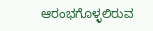ಆರಂಭಗೊಳ್ಳಲಿರುವ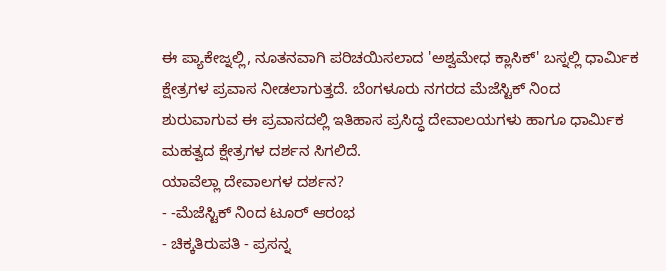ಈ ಪ್ಯಾಕೇಜ್ನಲ್ಲಿ, ನೂತನವಾಗಿ ಪರಿಚಯಿಸಲಾದ 'ಅಶ್ವಮೇಧ ಕ್ಲಾಸಿಕ್' ಬಸ್ನಲ್ಲಿ ಧಾರ್ಮಿಕ ಕ್ಷೇತ್ರಗಳ ಪ್ರವಾಸ ನೀಡಲಾಗುತ್ತದೆ. ಬೆಂಗಳೂರು ನಗರದ ಮೆಜೆಸ್ಟಿಕ್ ನಿಂದ ಶುರುವಾಗುವ ಈ ಪ್ರವಾಸದಲ್ಲಿ ಇತಿಹಾಸ ಪ್ರಸಿದ್ಧ ದೇವಾಲಯಗಳು ಹಾಗೂ ಧಾರ್ಮಿಕ ಮಹತ್ವದ ಕ್ಷೇತ್ರಗಳ ದರ್ಶನ ಸಿಗಲಿದೆ.
ಯಾವೆಲ್ಲಾ ದೇವಾಲಗಳ ದರ್ಶನ?
- -ಮೆಜೆಸ್ಟಿಕ್ ನಿಂದ ಟೂರ್ ಆರಂಭ
- ಚಿಕ್ಕತಿರುಪತಿ - ಪ್ರಸನ್ನ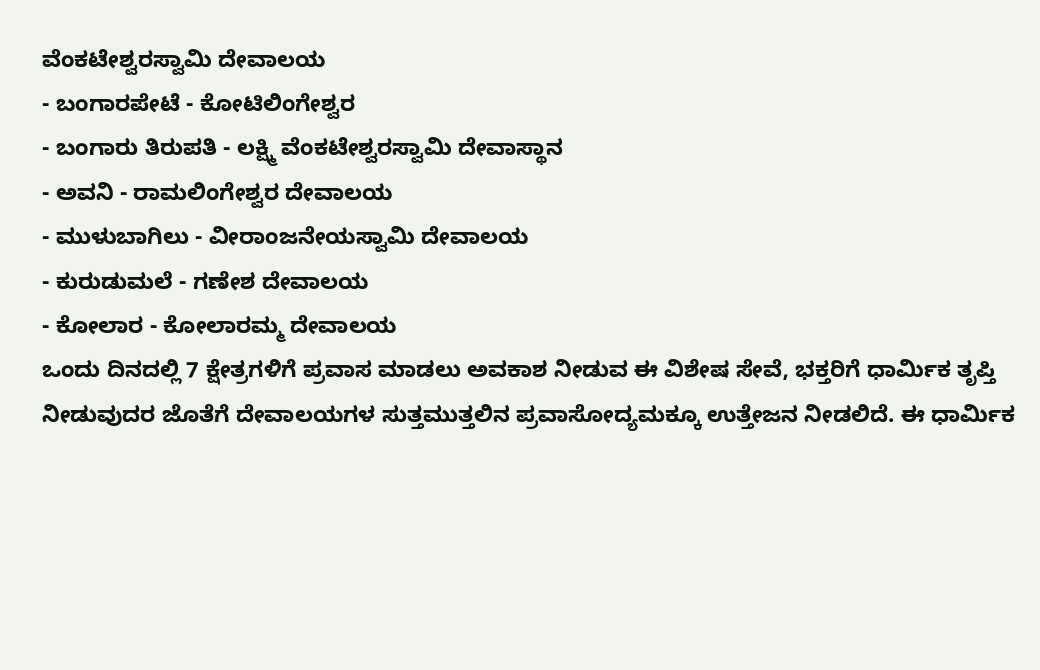ವೆಂಕಟೇಶ್ವರಸ್ವಾಮಿ ದೇವಾಲಯ
- ಬಂಗಾರಪೇಟೆ - ಕೋಟಿಲಿಂಗೇಶ್ವರ
- ಬಂಗಾರು ತಿರುಪತಿ - ಲಕ್ಷ್ಮಿ ವೆಂಕಟೇಶ್ವರಸ್ವಾಮಿ ದೇವಾಸ್ಥಾನ
- ಅವನಿ - ರಾಮಲಿಂಗೇಶ್ವರ ದೇವಾಲಯ
- ಮುಳುಬಾಗಿಲು - ವೀರಾಂಜನೇಯಸ್ವಾಮಿ ದೇವಾಲಯ
- ಕುರುಡುಮಲೆ - ಗಣೇಶ ದೇವಾಲಯ
- ಕೋಲಾರ - ಕೋಲಾರಮ್ಮ ದೇವಾಲಯ
ಒಂದು ದಿನದಲ್ಲಿ 7 ಕ್ಷೇತ್ರಗಳಿಗೆ ಪ್ರವಾಸ ಮಾಡಲು ಅವಕಾಶ ನೀಡುವ ಈ ವಿಶೇಷ ಸೇವೆ, ಭಕ್ತರಿಗೆ ಧಾರ್ಮಿಕ ತೃಪ್ತಿ ನೀಡುವುದರ ಜೊತೆಗೆ ದೇವಾಲಯಗಳ ಸುತ್ತಮುತ್ತಲಿನ ಪ್ರವಾಸೋದ್ಯಮಕ್ಕೂ ಉತ್ತೇಜನ ನೀಡಲಿದೆ. ಈ ಧಾರ್ಮಿಕ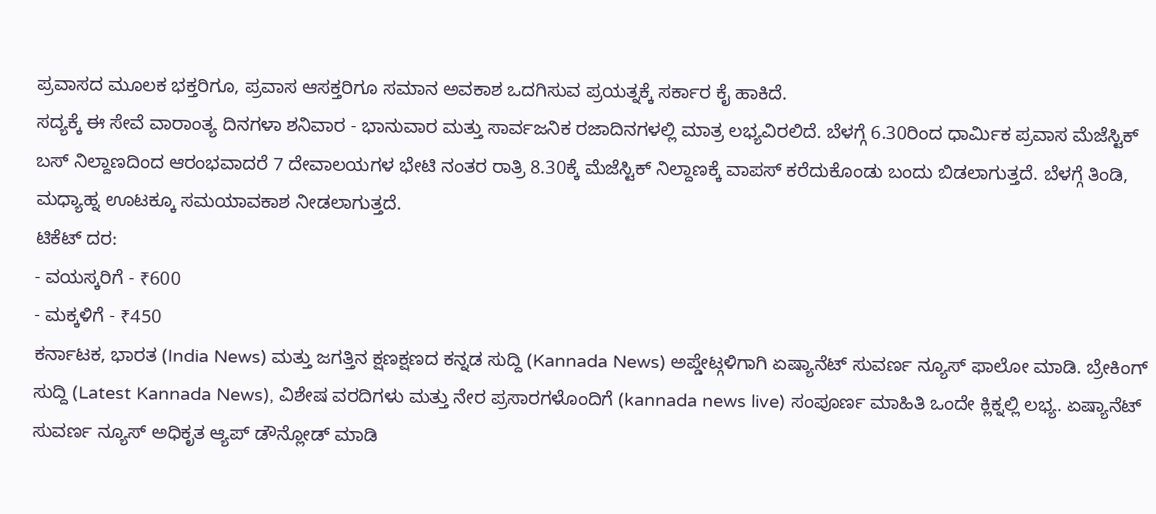ಪ್ರವಾಸದ ಮೂಲಕ ಭಕ್ತರಿಗೂ, ಪ್ರವಾಸ ಆಸಕ್ತರಿಗೂ ಸಮಾನ ಅವಕಾಶ ಒದಗಿಸುವ ಪ್ರಯತ್ನಕ್ಕೆ ಸರ್ಕಾರ ಕೈ ಹಾಕಿದೆ.
ಸದ್ಯಕ್ಕೆ ಈ ಸೇವೆ ವಾರಾಂತ್ಯ ದಿನಗಳಾ ಶನಿವಾರ - ಭಾನುವಾರ ಮತ್ತು ಸಾರ್ವಜನಿಕ ರಜಾದಿನಗಳಲ್ಲಿ ಮಾತ್ರ ಲಭ್ಯವಿರಲಿದೆ. ಬೆಳಗ್ಗೆ 6.30ರಿಂದ ಧಾರ್ಮಿಕ ಪ್ರವಾಸ ಮೆಜೆಸ್ಟಿಕ್ ಬಸ್ ನಿಲ್ದಾಣದಿಂದ ಆರಂಭವಾದರೆ 7 ದೇವಾಲಯಗಳ ಭೇಟಿ ನಂತರ ರಾತ್ರಿ 8.30ಕ್ಕೆ ಮೆಜೆಸ್ಟಿಕ್ ನಿಲ್ದಾಣಕ್ಕೆ ವಾಪಸ್ ಕರೆದುಕೊಂಡು ಬಂದು ಬಿಡಲಾಗುತ್ತದೆ. ಬೆಳಗ್ಗೆ ತಿಂಡಿ, ಮಧ್ಯಾಹ್ನ ಊಟಕ್ಕೂ ಸಮಯಾವಕಾಶ ನೀಡಲಾಗುತ್ತದೆ.
ಟಿಕೆಟ್ ದರ:
- ವಯಸ್ಕರಿಗೆ - ₹600
- ಮಕ್ಕಳಿಗೆ - ₹450
ಕರ್ನಾಟಕ, ಭಾರತ (India News) ಮತ್ತು ಜಗತ್ತಿನ ಕ್ಷಣಕ್ಷಣದ ಕನ್ನಡ ಸುದ್ದಿ (Kannada News) ಅಪ್ಡೇಟ್ಗಳಿಗಾಗಿ ಏಷ್ಯಾನೆಟ್ ಸುವರ್ಣ ನ್ಯೂಸ್ ಫಾಲೋ ಮಾಡಿ. ಬ್ರೇಕಿಂಗ್ ಸುದ್ದಿ (Latest Kannada News), ವಿಶೇಷ ವರದಿಗಳು ಮತ್ತು ನೇರ ಪ್ರಸಾರಗಳೊಂದಿಗೆ (kannada news live) ಸಂಪೂರ್ಣ ಮಾಹಿತಿ ಒಂದೇ ಕ್ಲಿಕ್ನಲ್ಲಿ ಲಭ್ಯ. ಏಷ್ಯಾನೆಟ್ ಸುವರ್ಣ ನ್ಯೂಸ್ ಅಧಿಕೃತ ಆ್ಯಪ್ ಡೌನ್ಲೋಡ್ ಮಾಡಿ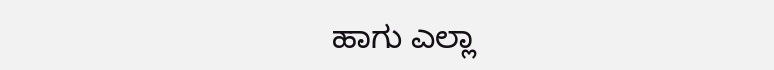ಹಾಗು ಎಲ್ಲಾ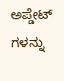ಅಪ್ಡೇಟ್ ಗಳನ್ನು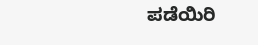ಪಡೆಯಿರಿ